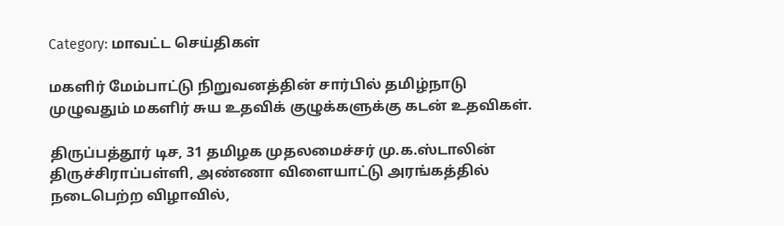Category: மாவட்ட செய்திகள்

மகளிர் மேம்பாட்டு நிறுவனத்தின் சார்பில் தமிழ்நாடு முழுவதும் மகளிர் சுய உதவிக் குழுக்களுக்கு கடன் உதவிகள்.

திருப்பத்தூர் டிச, 31 தமிழக முதலமைச்சர் மு.க.ஸ்டாலின் திருச்சிராப்பள்ளி, அண்ணா விளையாட்டு அரங்கத்தில் நடைபெற்ற விழாவில்,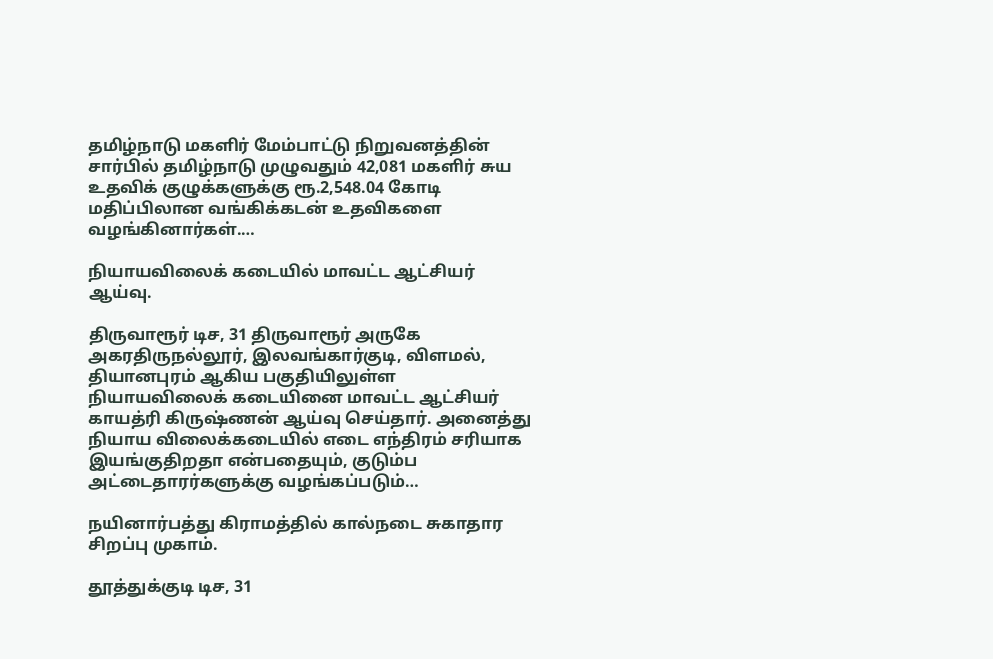தமிழ்நாடு மகளிர் மேம்பாட்டு நிறுவனத்தின் சார்பில் தமிழ்நாடு முழுவதும் 42,081 மகளிர் சுய உதவிக் குழுக்களுக்கு ரூ.2,548.04 கோடி மதிப்பிலான வங்கிக்கடன் உதவிகளை வழங்கினார்கள்.…

நியாயவிலைக் கடையில் மாவட்ட ஆட்சியர் ஆய்வு.

திருவாரூர் டிச, 31 திருவாரூர் அருகே அகரதிருநல்லூர், இலவங்கார்குடி, விளமல், தியானபுரம் ஆகிய பகுதியிலுள்ள நியாயவிலைக் கடையினை மாவட்ட ஆட்சியர் காயத்ரி கிருஷ்ணன் ஆய்வு செய்தார். அனைத்து நியாய விலைக்கடையில் எடை எந்திரம் சரியாக இயங்குதிறதா என்பதையும், குடும்ப அட்டைதாரர்களுக்கு வழங்கப்படும்…

நயினார்பத்து கிராமத்தில் கால்நடை சுகாதார சிறப்பு முகாம்.

தூத்துக்குடி டிச, 31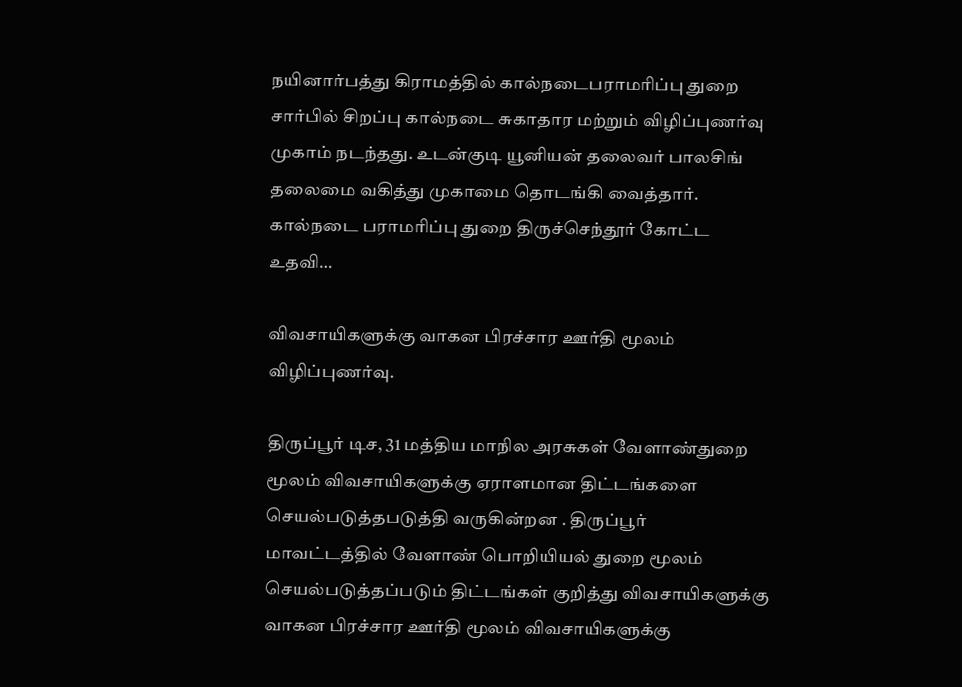நயினார்பத்து கிராமத்தில் கால்நடைபராமரிப்பு துறை சார்பில் சிறப்பு கால்நடை சுகாதார மற்றும் விழிப்புணர்வு முகாம் நடந்தது. உடன்குடி யூனியன் தலைவர் பாலசிங் தலைமை வகித்து முகாமை தொடங்கி வைத்தார். கால்நடை பராமரிப்பு துறை திருச்செந்தூர் கோட்ட உதவி…

விவசாயிகளுக்கு வாகன பிரச்சார ஊர்தி மூலம் விழிப்புணர்வு.

திருப்பூர் டிச, 31 மத்திய மாநில அரசுகள் வேளாண்துறை மூலம் விவசாயிகளுக்கு ஏராளமான திட்டங்களை செயல்படுத்தபடுத்தி வருகின்றன . திருப்பூர் மாவட்டத்தில் வேளாண் பொறியியல் துறை மூலம் செயல்படுத்தப்படும் திட்டங்கள் குறித்து விவசாயிகளுக்கு வாகன பிரச்சார ஊர்தி மூலம் விவசாயிகளுக்கு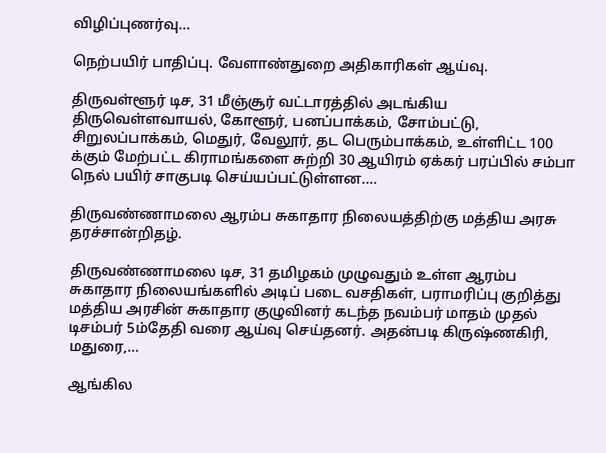விழிப்புணர்வு…

நெற்பயிர் பாதிப்பு. வேளாண்துறை அதிகாரிகள் ஆய்வு.

திருவள்ளூர் டிச, 31 மீஞ்சூர் வட்டாரத்தில் அடங்கிய திருவெள்ளவாயல், கோளூர், பனப்பாக்கம், சோம்பட்டு, சிறுலப்பாக்கம், மெதுர், வேலூர், தட பெரும்பாக்கம், உள்ளிட்ட 100 க்கும் மேற்பட்ட கிராமங்களை சுற்றி 30 ஆயிரம் ஏக்கர் பரப்பில் சம்பா நெல் பயிர் சாகுபடி செய்யப்பட்டுள்ளன.…

திருவண்ணாமலை ஆரம்ப சுகாதார நிலையத்திற்கு மத்திய அரசு தரச்சான்றிதழ்.

திருவண்ணாமலை டிச, 31 தமிழகம் முழுவதும் உள்ள ஆரம்ப சுகாதார நிலையங்களில் அடிப் படை வசதிகள், பராமரிப்பு குறித்து மத்திய அரசின் சுகாதார குழுவினர் கடந்த நவம்பர் மாதம் முதல் டிசம்பர் 5ம்தேதி வரை ஆய்வு செய்தனர். அதன்படி கிருஷ்ணகிரி, மதுரை,…

ஆங்கில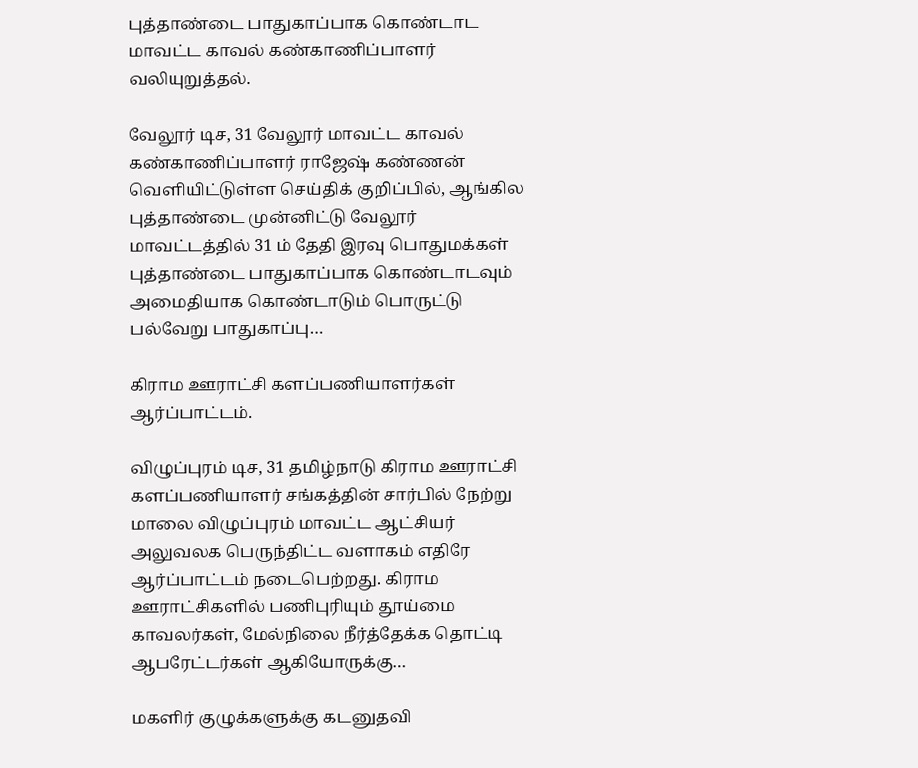புத்தாண்டை பாதுகாப்பாக கொண்டாட மாவட்ட காவல் கண்காணிப்பாளர் வலியுறுத்தல்.

வேலூர் டிச, 31 வேலூர் மாவட்ட காவல் கண்காணிப்பாளர் ராஜேஷ் கண்ணன் வெளியிட்டுள்ள செய்திக் குறிப்பில், ஆங்கில புத்தாண்டை முன்னிட்டு வேலூர் மாவட்டத்தில் 31 ம் தேதி இரவு பொதுமக்கள் புத்தாண்டை பாதுகாப்பாக கொண்டாடவும் அமைதியாக கொண்டாடும் பொருட்டு பல்வேறு பாதுகாப்பு…

கிராம ஊராட்சி களப்பணியாளர்கள் ஆர்ப்பாட்டம்.

விழுப்புரம் டிச, 31 தமிழ்நாடு கிராம ஊராட்சி களப்பணியாளர் சங்கத்தின் சார்பில் நேற்று மாலை விழுப்புரம் மாவட்ட ஆட்சியர் அலுவலக பெருந்திட்ட வளாகம் எதிரே ஆர்ப்பாட்டம் நடைபெற்றது. கிராம ஊராட்சிகளில் பணிபுரியும் தூய்மை காவலர்கள், மேல்நிலை நீர்த்தேக்க தொட்டி ஆபரேட்டர்கள் ஆகியோருக்கு…

மகளிர் குழுக்களுக்கு கடனுதவி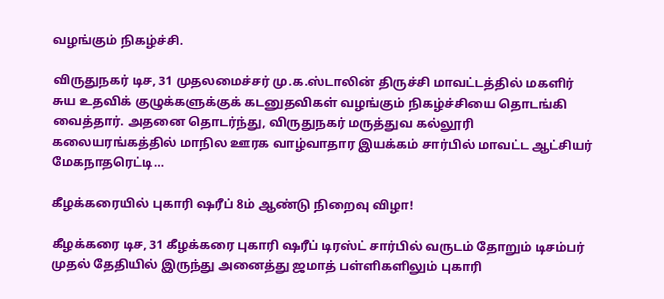வழங்கும் நிகழ்ச்சி.

விருதுநகர் டிச, 31 முதலமைச்சர் மு.க.ஸ்டாலின் திருச்சி மாவட்டத்தில் மகளிர் சுய உதவிக் குழுக்களுக்குக் கடனுதவிகள் வழங்கும் நிகழ்ச்சியை தொடங்கி வைத்தார். அதனை தொடர்ந்து, விருதுநகர் மருத்துவ கல்லூரி கலையரங்கத்தில் மாநில ஊரக வாழ்வாதார இயக்கம் சார்பில் மாவட்ட ஆட்சியர் மேகநாதரெட்டி…

கீழக்கரையில் புகாரி ஷரீப் 8ம் ஆண்டு நிறைவு விழா!

கீழக்கரை டிச, 31 கீழக்கரை புகாரி ஷரீப் டிரஸ்ட் சார்பில் வருடம் தோறும் டிசம்பர் முதல் தேதியில் இருந்து அனைத்து ஜமாத் பள்ளிகளிலும் புகாரி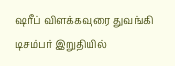ஷரீப் விளக்கவுரை துவங்கி டிசம்பர் இறுதியில்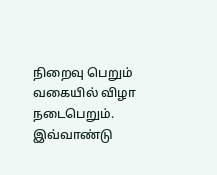நிறைவு பெறும் வகையில் விழா நடைபெறும். இவ்வாண்டு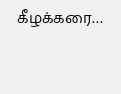கீழக்கரை…